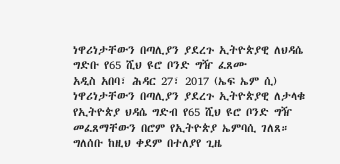ነዋሪነታቸውን በጣሊያን ያደረጉ ኢትዮጵያዊ ለህዳሴ ግድቡ የ65 ሺህ ዩሮ ቦንድ ግዥ ፈጸሙ
አዲስ አበባ፣ ሕዳር 27፣ 2017 (ኤፍ ኤም ሲ) ነዋሪነታቸውን በጣሊያን ያደረጉ ኢትዮጵያዊ ለታላቁ የኢትዮጵያ ህዳሴ ግድብ የ65 ሺህ ዩሮ ቦንድ ግዥ መፈጸማቸውን በሮም የኢትዮጵያ ኤምባሲ ገለጸ።
ግለሰቡ ከዚህ ቀደም በተለያየ ጊዜ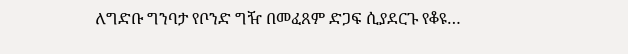ለግድቡ ግንባታ የቦንድ ግዥ በመፈጸም ድጋፍ ሲያደርጉ የቆዩ…